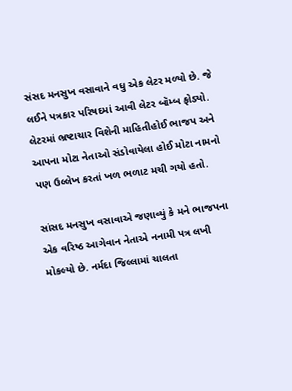સંસદ મનસુખ વસાવાને વધુ એક લેટર મળ્યો છે. જે લઈને પત્રકાર પરિષદમાં આવી લેટર બૉમ્બ ફોડ્યો. લેટરમાં ભ્રષ્ટાચાર વિશેની માહિતીહોઈ ભાજપ અને આપના મોટા નેતાઓ સંડોવાયેલા હોઈ મોટા નામનો પણ ઉલ્લેખ કરતાં ખળ ભળાટ મચી ગયો હતો.

સાંસદ મનસુખ વસાવાએ જણાવ્યું કે મને ભાજપના એક વરિષ્ઠ આગેવાન નેતાએ નનામી પત્ર લખી મોકલ્યો છે. નર્મદા જિલ્લામાં ચાલતા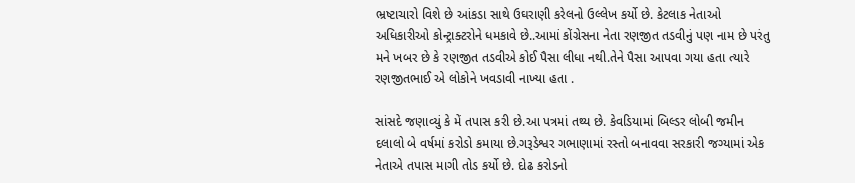ભ્રષ્ટાચારો વિશે છે આંકડા સાથે ઉઘરાણી કરેલનો ઉલ્લેખ કર્યો છે. કેટલાક નેતાઓ અધિકારીઓ કોન્ટ્રાક્ટરોને ધમકાવે છે..આમાં કોંગ્રેસના નેતા રણજીત તડવીનું પણ નામ છે પરંતુ મને ખબર છે કે રણજીત તડવીએ કોઈ પૈસા લીધા નથી.તેને પૈસા આપવા ગયા હતા ત્યારે રણજીતભાઈ એ લોકોને ખવડાવી નાખ્યા હતા .

સાંસદે જણાવ્યું કે મેં તપાસ કરી છે.આ પત્રમાં તથ્ય છે. કેવડિયામાં બિલ્ડર લોબી જમીન દલાલો બે વર્ષમાં કરોડો કમાયા છે.ગરૂડેશ્વર ગભાણામાં રસ્તો બનાવવા સરકારી જગ્યામાં એક નેતાએ તપાસ માગી તોડ કર્યો છે. દોઢ કરોડનો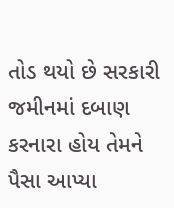તોડ થયો છે સરકારી જમીનમાં દબાણ કરનારા હોય તેમને પૈસા આપ્યા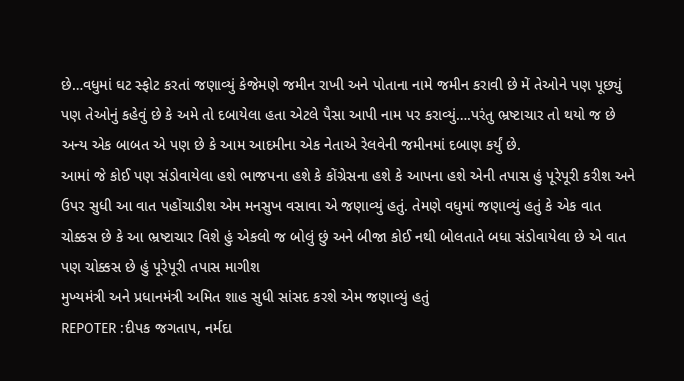છે…વધુમાં ઘટ સ્ફોટ કરતાં જણાવ્યું કેજેમણે જમીન રાખી અને પોતાના નામે જમીન કરાવી છે મેં તેઓને પણ પૂછ્યું પણ તેઓનું કહેવું છે કે અમે તો દબાયેલા હતા એટલે પૈસા આપી નામ પર કરાવ્યું….પરંતુ ભ્રષ્ટાચાર તો થયો જ છે
અન્ય એક બાબત એ પણ છે કે આમ આદમીના એક નેતાએ રેલવેની જમીનમાં દબાણ કર્યું છે.
આમાં જે કોઈ પણ સંડોવાયેલા હશે ભાજપના હશે કે કોંગ્રેસના હશે કે આપના હશે એની તપાસ હું પૂરેપૂરી કરીશ અને ઉપર સુધી આ વાત પહોંચાડીશ એમ મનસુખ વસાવા એ જણાવ્યું હતું. તેમણે વધુમાં જણાવ્યું હતું કે એક વાત ચોક્કસ છે કે આ ભ્રષ્ટાચાર વિશે હું એકલો જ બોલું છું અને બીજા કોઈ નથી બોલતાતે બધા સંડોવાયેલા છે એ વાત પણ ચોક્કસ છે હું પૂરેપૂરી તપાસ માગીશ
મુખ્યમંત્રી અને પ્રધાનમંત્રી અમિત શાહ સુધી સાંસદ કરશે એમ જણાવ્યું હતું
REPOTER :દીપક જગતાપ, નર્મદા